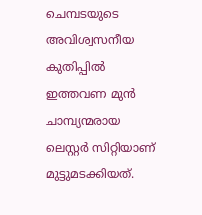ചെമ്പടയുടെ അവിശ്വസനീയ കുതിപ്പില്‍ ഇത്തവണ മുന്‍ ചാമ്പ്യന്മരായ ലെസ്റ്റര്‍ സിറ്റിയാണ് മുട്ടുമടക്കിയത്.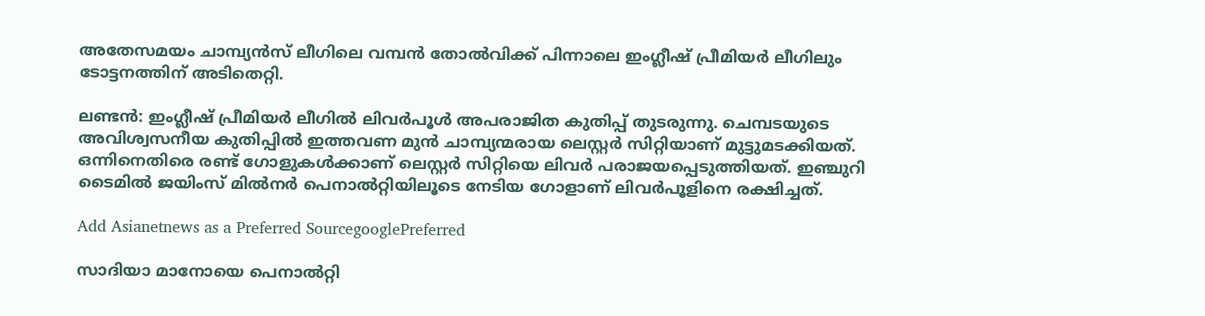അതേസമയം ചാമ്പ്യന്‍സ് ലീഗിലെ വമ്പന്‍ തോൽവിക്ക് പിന്നാലെ ഇംഗ്ലീഷ് പ്രീമിയർ ലീഗിലും ടോട്ടനത്തിന് അടിതെറ്റി.

ലണ്ടന്‍: ഇംഗ്ലീഷ് പ്രീമിയർ ലീഗിൽ ലിവ‍ർപൂൾ അപരാജിത കുതിപ്പ് തുടരുന്നു. ചെമ്പടയുടെ അവിശ്വസനീയ കുതിപ്പില്‍ ഇത്തവണ മുന്‍ ചാമ്പ്യന്മരായ ലെസ്റ്റര്‍ സിറ്റിയാണ് മുട്ടുമടക്കിയത്. ഒന്നിനെതിരെ രണ്ട് ഗോളുകള്‍ക്കാണ് ലെസ്റ്റർ സിറ്റിയെ ലിവര്‍ പരാജയപ്പെടുത്തിയത്. ഇഞ്ചുറി ടൈമിൽ ജയിംസ് മിൽനർ പെനാൽറ്റിയിലൂടെ നേടിയ ഗോളാണ് ലിവർപൂളിനെ രക്ഷിച്ചത്.

Add Asianetnews as a Preferred SourcegooglePreferred

സാദിയാ മാനോയെ പെനാൽറ്റി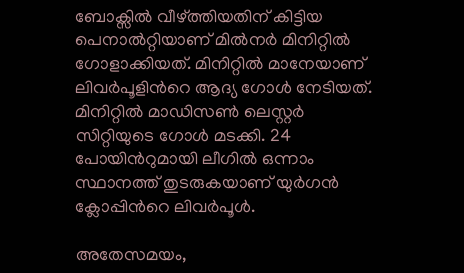ബോക്സിൽ വീഴ്ത്തിയതിന് കിട്ടിയ പെനാൽറ്റിയാണ് മിൽനർ മിനിറ്റിൽ ഗോളാക്കിയത്. മിനിറ്റിൽ മാനേയാണ് ലിവ‍ർപൂളിന്‍റെ ആദ്യ ഗോൾ നേടിയത്. മിനിറ്റിൽ മാഡിസൺ ലെസ്റ്റർ സിറ്റിയുടെ ഗോൾ മടക്കി. 24 പോയിന്‍റുമായി ലീഗിൽ ഒന്നാം സ്ഥാനത്ത് തുടരുകയാണ് യുർഗൻ ക്ലോപ്പിന്‍റെ ലിവർപൂൾ.

അതേസമയം,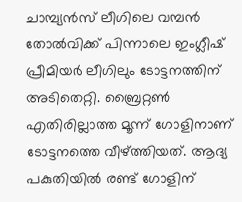ചാമ്പ്യന്‍സ് ലീഗിലെ വമ്പന്‍ തോൽവിക്ക് പിന്നാലെ ഇംഗ്ലീഷ് പ്രീമിയർ ലീഗിലും ടോട്ടനത്തിന് അടിതെറ്റി. ബ്രൈറ്റൺ എതിരില്ലാത്ത മൂന്ന് ഗോളിനാണ് ടോട്ടനത്തെ വീഴ്ത്തിയത്. ആദ്യ പകുതിയിൽ രണ്ട് ഗോളിന്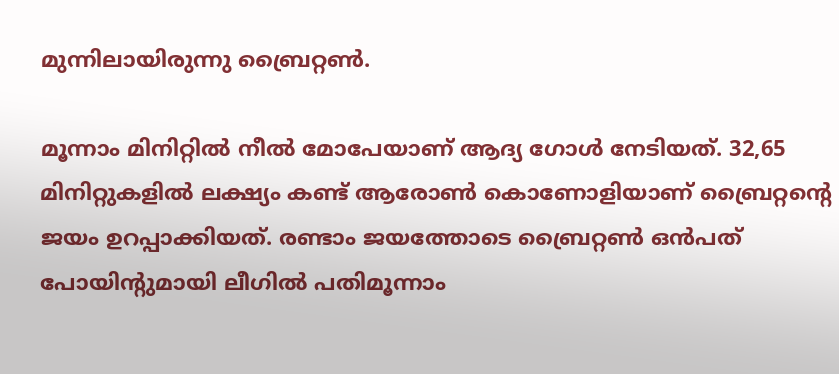മുന്നിലായിരുന്നു ബ്രൈറ്റൺ.

മൂന്നാം മിനിറ്റിൽ നീൽ മോപേയാണ് ആദ്യ ഗോൾ നേടിയത്. 32,65 മിനിറ്റുകളിൽ ലക്ഷ്യം കണ്ട് ആരോൺ കൊണോളിയാണ് ബ്രൈറ്റന്‍റെ ജയം ഉറപ്പാക്കിയത്. രണ്ടാം ജയത്തോടെ ബ്രൈറ്റൺ ഒൻപത് പോയിന്‍റുമായി ലീഗിൽ പതിമൂന്നാം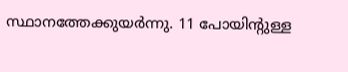സ്ഥാനത്തേക്കുയർന്നു. 11 പോയിന്‍റുള്ള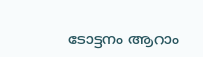ടോട്ടനം ആറാം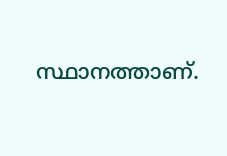സ്ഥാനത്താണ്.